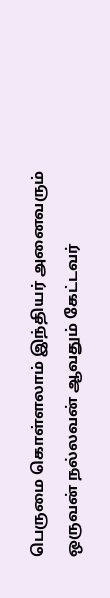பெருமை கொள்ளலாம் இந்தியர் அனைவரும்
ஒருவன் நல்லவன் ஆவதும் கேட்டவர்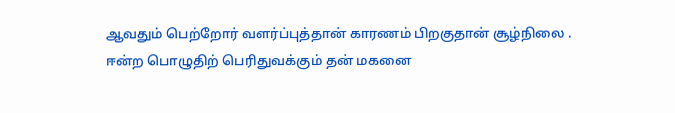ஆவதும் பெற்றோர் வளர்ப்புத்தான் காரணம் பிறகுதான் சூழ்நிலை .
ஈன்ற பொழுதிற் பெரிதுவக்கும் தன் மகனை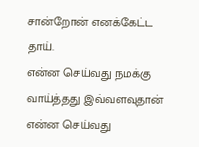சான்றோன் எனக்கேட்ட தாய்.
என்ன செய்வது நமக்கு வாய்த்தது இவ்வளவுதான் என்ன செய்வது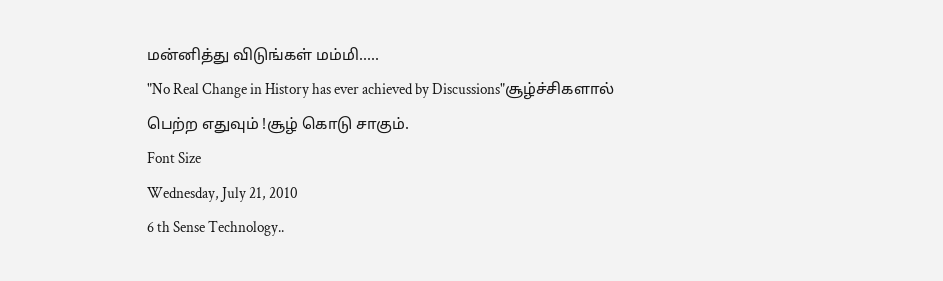மன்னித்து விடுங்கள் மம்மி.....
"No Real Change in History has ever achieved by Discussions"சூழ்ச்சிகளால் பெற்ற எதுவும் !சூழ் கொடு சாகும்.
Font Size
Wednesday, July 21, 2010
6 th Sense Technology..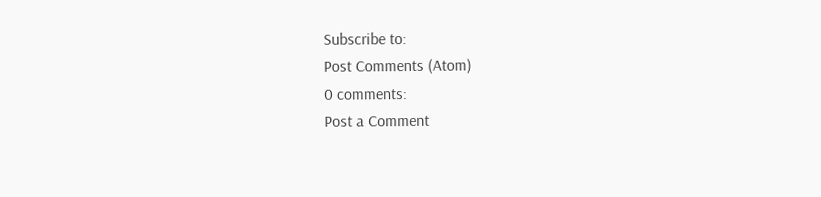Subscribe to:
Post Comments (Atom)
0 comments:
Post a Comment